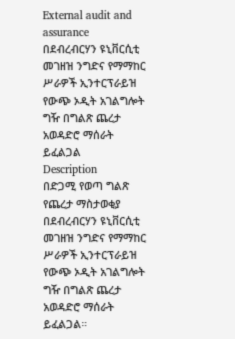External audit and assurance
በደብረብርሃን ዩኒቨርሲቲ መገዘዝ ንግድና የማማከር ሥራዎች ኢንተርፕራይዝ የውጭ ኦዲት አገልግሎት ግዥ በግልጽ ጨረታ አወዳድሮ ማሰራት ይፈልጋል
Description
በድጋሚ የወጣ ግልጽ የጨረታ ማስታወቂያ
በደብረብርሃን ዩኒቨርሲቲ መገዘዝ ንግድና የማማከር ሥራዎች ኢንተርፕራይዝ የውጭ ኦዲት አገልግሎት ግዥ በግልጽ ጨረታ አወዳድሮ ማሰራት ይፈልጋል።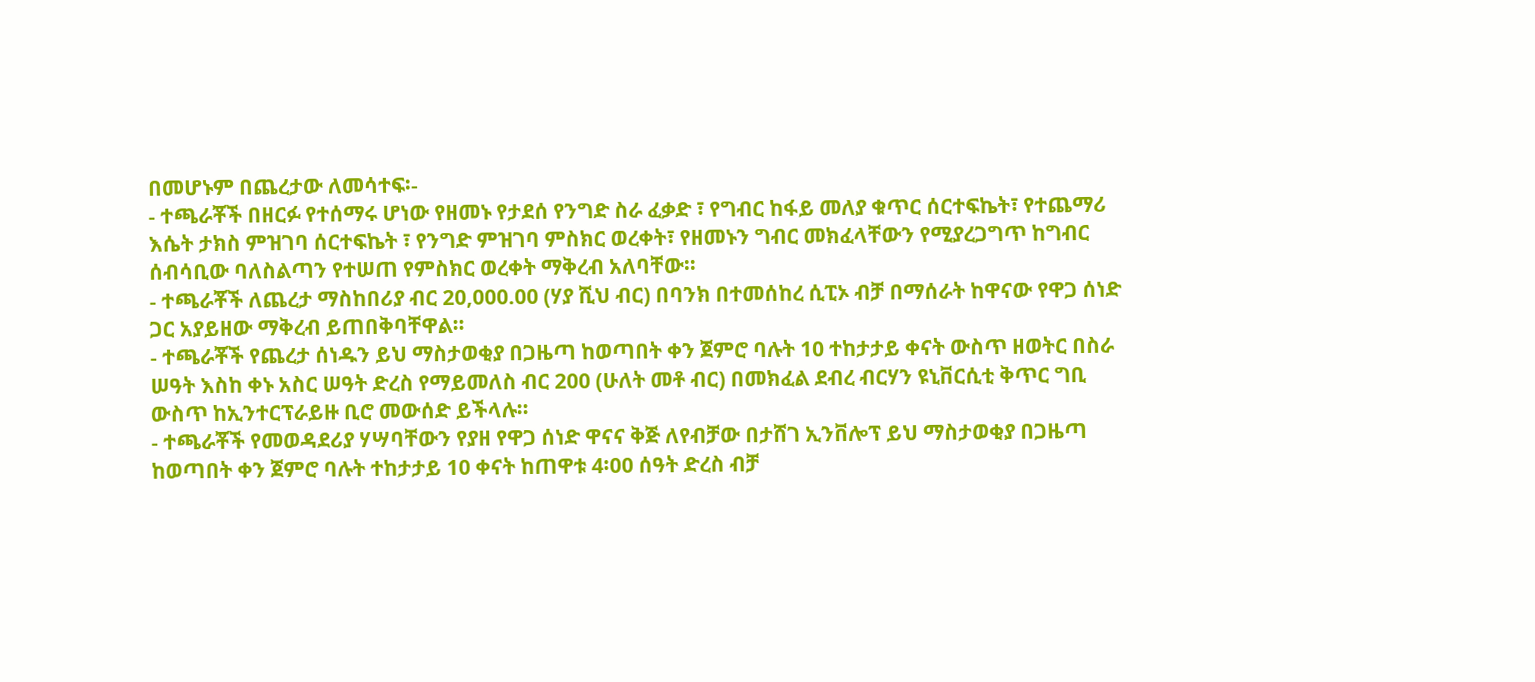በመሆኑም በጨረታው ለመሳተፍ፡-
- ተጫራቾች በዘርፉ የተሰማሩ ሆነው የዘመኑ የታደሰ የንግድ ስራ ፈቃድ ፣ የግብር ከፋይ መለያ ቁጥር ሰርተፍኬት፣ የተጨማሪ እሴት ታክስ ምዝገባ ሰርተፍኬት ፣ የንግድ ምዝገባ ምስክር ወረቀት፣ የዘመኑን ግብር መክፈላቸውን የሚያረጋግጥ ከግብር ሰብሳቢው ባለስልጣን የተሠጠ የምስክር ወረቀት ማቅረብ አለባቸው።
- ተጫራቾች ለጨረታ ማስከበሪያ ብር 20,000.00 (ሃያ ሺህ ብር) በባንክ በተመሰከረ ሲፒኦ ብቻ በማሰራት ከዋናው የዋጋ ሰነድ ጋር አያይዘው ማቅረብ ይጠበቅባቸዋል።
- ተጫራቾች የጨረታ ሰነዱን ይህ ማስታወቂያ በጋዜጣ ከወጣበት ቀን ጀምሮ ባሉት 10 ተከታታይ ቀናት ውስጥ ዘወትር በስራ ሠዓት እስከ ቀኑ አስር ሠዓት ድረስ የማይመለስ ብር 200 (ሁለት መቶ ብር) በመክፈል ደብረ ብርሃን ዩኒቨርሲቲ ቅጥር ግቢ ውስጥ ከኢንተርፕራይዙ ቢሮ መውሰድ ይችላሉ።
- ተጫራቾች የመወዳደሪያ ሃሣባቸውን የያዘ የዋጋ ሰነድ ዋናና ቅጅ ለየብቻው በታሸገ ኢንቨሎፕ ይህ ማስታወቂያ በጋዜጣ ከወጣበት ቀን ጀምሮ ባሉት ተከታታይ 10 ቀናት ከጠዋቱ 4፡00 ሰዓት ድረስ ብቻ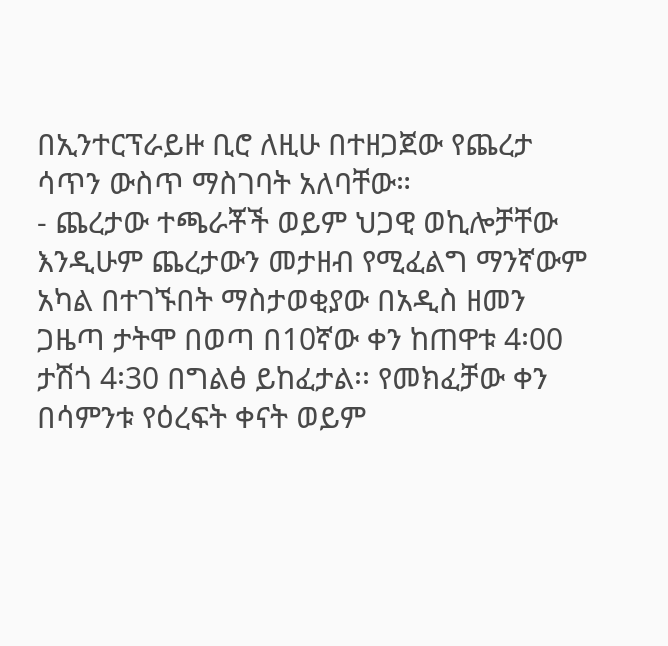በኢንተርፕራይዙ ቢሮ ለዚሁ በተዘጋጀው የጨረታ ሳጥን ውስጥ ማስገባት አለባቸው።
- ጨረታው ተጫራቾች ወይም ህጋዊ ወኪሎቻቸው እንዲሁም ጨረታውን መታዘብ የሚፈልግ ማንኛውም አካል በተገኙበት ማስታወቂያው በአዲስ ዘመን ጋዜጣ ታትሞ በወጣ በ10ኛው ቀን ከጠዋቱ 4፡00 ታሽጎ 4፡30 በግልፅ ይከፈታል፡፡ የመክፈቻው ቀን በሳምንቱ የዕረፍት ቀናት ወይም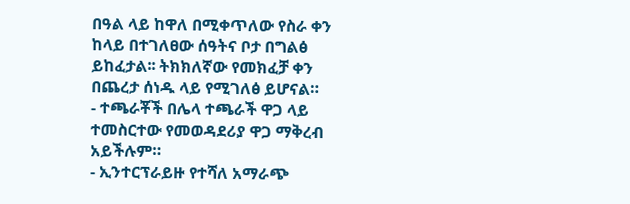በዓል ላይ ከዋለ በሚቀጥለው የስራ ቀን ከላይ በተገለፀው ሰዓትና ቦታ በግልፅ ይከፈታል፡፡ ትክክለኛው የመክፈቻ ቀን በጨረታ ሰነዱ ላይ የሚገለፅ ይሆናል።
- ተጫራቾች በሌላ ተጫራች ዋጋ ላይ ተመስርተው የመወዳደሪያ ዋጋ ማቅረብ አይችሉም።
- ኢንተርፕራይዙ የተሻለ አማራጭ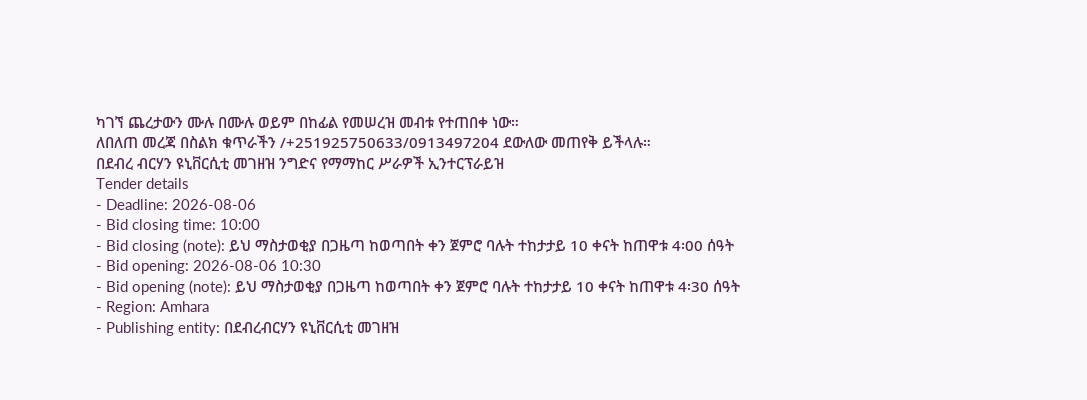ካገኘ ጨረታውን ሙሉ በሙሉ ወይም በከፊል የመሠረዝ መብቱ የተጠበቀ ነው።
ለበለጠ መረጃ በስልክ ቁጥራችን /+251925750633/0913497204 ደውለው መጠየቅ ይችላሉ።
በደብረ ብርሃን ዩኒቨርሲቲ መገዘዝ ንግድና የማማከር ሥራዎች ኢንተርፕራይዝ
Tender details
- Deadline: 2026-08-06
- Bid closing time: 10:00
- Bid closing (note): ይህ ማስታወቂያ በጋዜጣ ከወጣበት ቀን ጀምሮ ባሉት ተከታታይ 10 ቀናት ከጠዋቱ 4፡00 ሰዓት
- Bid opening: 2026-08-06 10:30
- Bid opening (note): ይህ ማስታወቂያ በጋዜጣ ከወጣበት ቀን ጀምሮ ባሉት ተከታታይ 10 ቀናት ከጠዋቱ 4፡30 ሰዓት
- Region: Amhara
- Publishing entity: በደብረብርሃን ዩኒቨርሲቲ መገዘዝ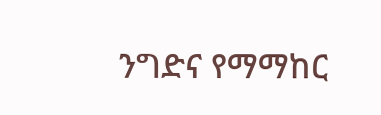ንግድና የማማከር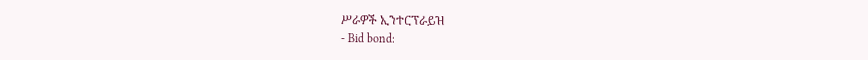ሥራዎች ኢንተርፕራይዝ
- Bid bond: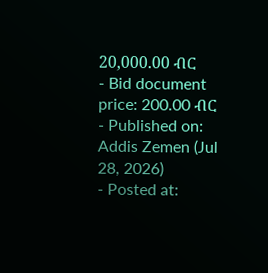20,000.00 ብር
- Bid document price: 200.00 ብር
- Published on: Addis Zemen (Jul 28, 2026)
- Posted at: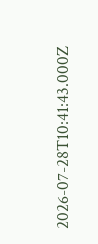2026-07-28T10:41:43.000Z